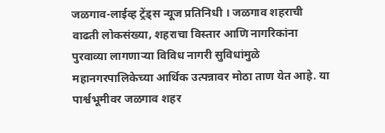जळगाव-लाईव्ह ट्रेंड्स न्यूज प्रतिनिधी । जळगाव शहराची वाढती लोकसंख्या, शहराचा विस्तार आणि नागरिकांना पुरवाव्या लागणाऱ्या विविध नागरी सुविधांमुळे महानगरपालिकेच्या आर्थिक उत्पन्नावर मोठा ताण येत आहे. या पार्श्वभूमीवर जळगाव शहर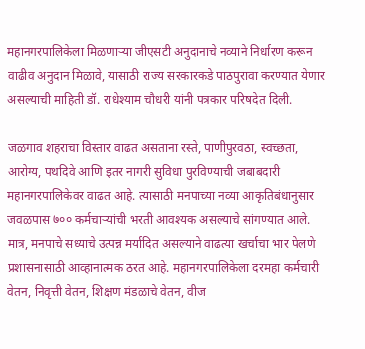महानगरपालिकेला मिळणाऱ्या जीएसटी अनुदानाचे नव्याने निर्धारण करून वाढीव अनुदान मिळावे, यासाठी राज्य सरकारकडे पाठपुरावा करण्यात येणार असल्याची माहिती डॉ. राधेश्याम चौधरी यांनी पत्रकार परिषदेत दिली.

जळगाव शहराचा विस्तार वाढत असताना रस्ते, पाणीपुरवठा, स्वच्छता, आरोग्य, पथदिवे आणि इतर नागरी सुविधा पुरविण्याची जबाबदारी महानगरपालिकेवर वाढत आहे. त्यासाठी मनपाच्या नव्या आकृतिबंधानुसार जवळपास ७०० कर्मचाऱ्यांची भरती आवश्यक असल्याचे सांगण्यात आले. मात्र, मनपाचे सध्याचे उत्पन्न मर्यादित असल्याने वाढत्या खर्चाचा भार पेलणे प्रशासनासाठी आव्हानात्मक ठरत आहे. महानगरपालिकेला दरमहा कर्मचारी वेतन, निवृत्ती वेतन, शिक्षण मंडळाचे वेतन, वीज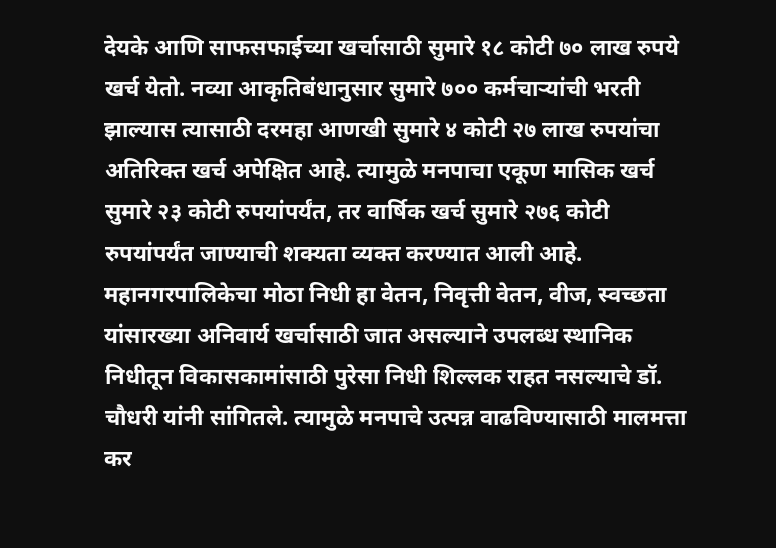देयके आणि साफसफाईच्या खर्चासाठी सुमारे १८ कोटी ७० लाख रुपये खर्च येतो. नव्या आकृतिबंधानुसार सुमारे ७०० कर्मचाऱ्यांची भरती झाल्यास त्यासाठी दरमहा आणखी सुमारे ४ कोटी २७ लाख रुपयांचा अतिरिक्त खर्च अपेक्षित आहे. त्यामुळे मनपाचा एकूण मासिक खर्च सुमारे २३ कोटी रुपयांपर्यंत, तर वार्षिक खर्च सुमारे २७६ कोटी रुपयांपर्यंत जाण्याची शक्यता व्यक्त करण्यात आली आहे.
महानगरपालिकेचा मोठा निधी हा वेतन, निवृत्ती वेतन, वीज, स्वच्छता यांसारख्या अनिवार्य खर्चासाठी जात असल्याने उपलब्ध स्थानिक निधीतून विकासकामांसाठी पुरेसा निधी शिल्लक राहत नसल्याचे डॉ. चौधरी यांनी सांगितले. त्यामुळे मनपाचे उत्पन्न वाढविण्यासाठी मालमत्ता कर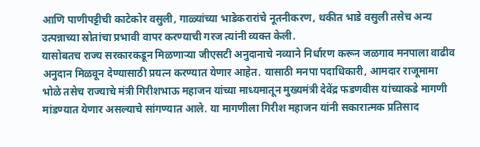आणि पाणीपट्टीची काटेकोर वसुली, गाळ्यांच्या भाडेकरारांचे नूतनीकरण, थकीत भाडे वसुली तसेच अन्य उत्पन्नाच्या स्रोतांचा प्रभावी वापर करण्याची गरज त्यांनी व्यक्त केली.
यासोबतच राज्य सरकारकडून मिळणाऱ्या जीएसटी अनुदानाचे नव्याने निर्धारण करून जळगाव मनपाला वाढीव अनुदान मिळवून देण्यासाठी प्रयत्न करण्यात येणार आहेत. यासाठी मनपा पदाधिकारी, आमदार राजूमामा भोळे तसेच राज्याचे मंत्री गिरीशभाऊ महाजन यांच्या माध्यमातून मुख्यमंत्री देवेंद्र फडणवीस यांच्याकडे मागणी मांडण्यात येणार असल्याचे सांगण्यात आले. या मागणीला गिरीश महाजन यांनी सकारात्मक प्रतिसाद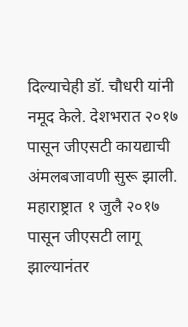दिल्याचेही डॉ. चौधरी यांनी नमूद केले. देशभरात २०१७ पासून जीएसटी कायद्याची अंमलबजावणी सुरू झाली. महाराष्ट्रात १ जुलै २०१७ पासून जीएसटी लागू झाल्यानंतर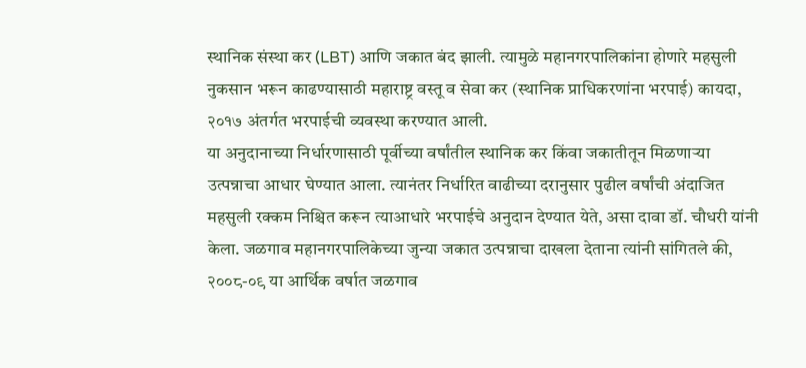स्थानिक संस्था कर (LBT) आणि जकात बंद झाली. त्यामुळे महानगरपालिकांना होणारे महसुली नुकसान भरून काढण्यासाठी महाराष्ट्र वस्तू व सेवा कर (स्थानिक प्राधिकरणांना भरपाई) कायदा, २०१७ अंतर्गत भरपाईची व्यवस्था करण्यात आली.
या अनुदानाच्या निर्धारणासाठी पूर्वीच्या वर्षांतील स्थानिक कर किंवा जकातीतून मिळणाऱ्या उत्पन्नाचा आधार घेण्यात आला. त्यानंतर निर्धारित वाढीच्या दरानुसार पुढील वर्षांची अंदाजित महसुली रक्कम निश्चित करून त्याआधारे भरपाईचे अनुदान देण्यात येते, असा दावा डॉ. चौधरी यांनी केला. जळगाव महानगरपालिकेच्या जुन्या जकात उत्पन्नाचा दाखला देताना त्यांनी सांगितले की, २००८-०९ या आर्थिक वर्षात जळगाव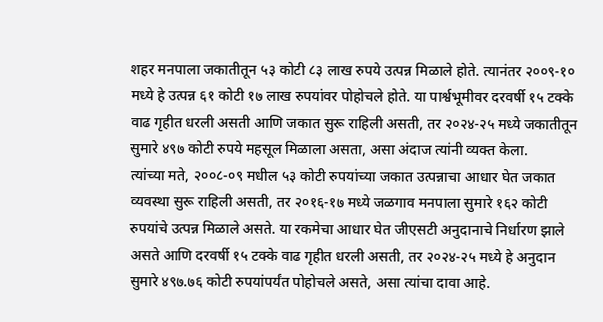शहर मनपाला जकातीतून ५३ कोटी ८३ लाख रुपये उत्पन्न मिळाले होते. त्यानंतर २००९-१० मध्ये हे उत्पन्न ६१ कोटी १७ लाख रुपयांवर पोहोचले होते. या पार्श्वभूमीवर दरवर्षी १५ टक्के वाढ गृहीत धरली असती आणि जकात सुरू राहिली असती, तर २०२४-२५ मध्ये जकातीतून सुमारे ४९७ कोटी रुपये महसूल मिळाला असता, असा अंदाज त्यांनी व्यक्त केला.
त्यांच्या मते, २००८-०९ मधील ५३ कोटी रुपयांच्या जकात उत्पन्नाचा आधार घेत जकात व्यवस्था सुरू राहिली असती, तर २०१६-१७ मध्ये जळगाव मनपाला सुमारे १६२ कोटी रुपयांचे उत्पन्न मिळाले असते. या रकमेचा आधार घेत जीएसटी अनुदानाचे निर्धारण झाले असते आणि दरवर्षी १५ टक्के वाढ गृहीत धरली असती, तर २०२४-२५ मध्ये हे अनुदान सुमारे ४९७.७६ कोटी रुपयांपर्यंत पोहोचले असते, असा त्यांचा दावा आहे.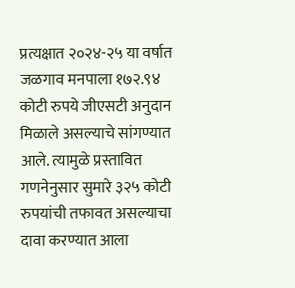प्रत्यक्षात २०२४-२५ या वर्षात जळगाव मनपाला १७२.९४ कोटी रुपये जीएसटी अनुदान मिळाले असल्याचे सांगण्यात आले. त्यामुळे प्रस्तावित गणनेनुसार सुमारे ३२५ कोटी रुपयांची तफावत असल्याचा दावा करण्यात आला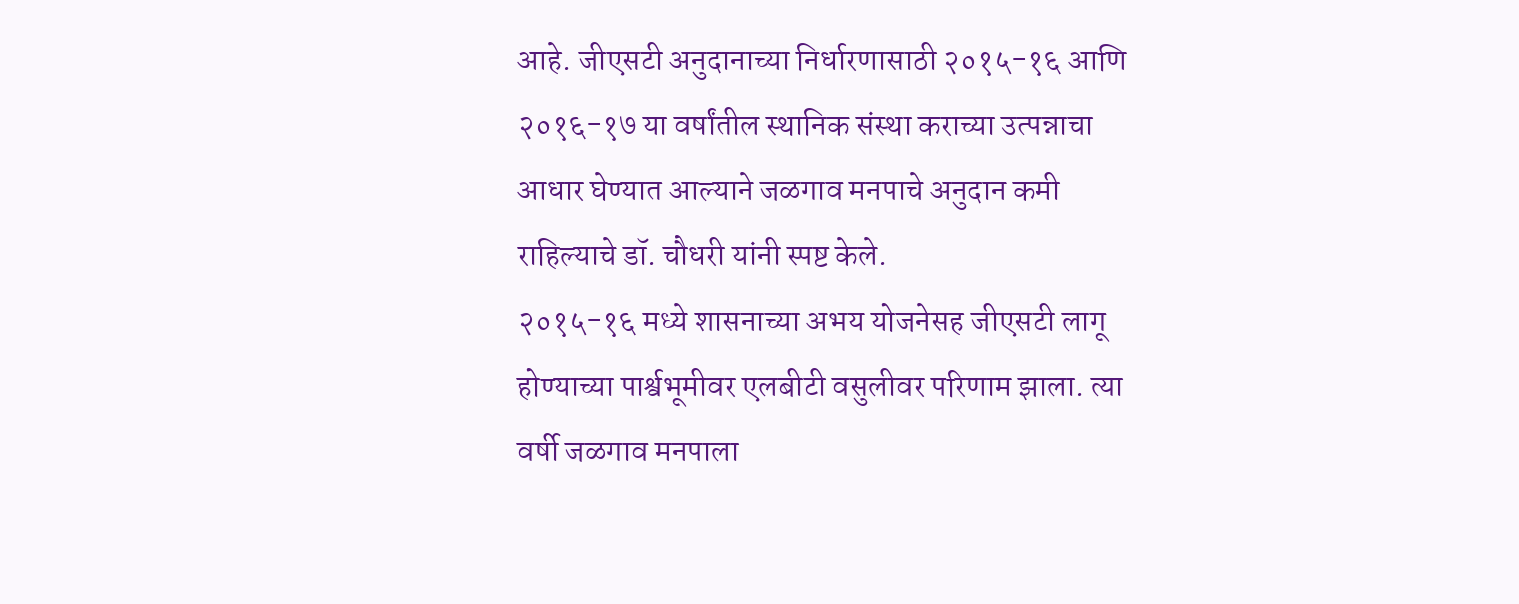आहे. जीएसटी अनुदानाच्या निर्धारणासाठी २०१५-१६ आणि २०१६-१७ या वर्षांतील स्थानिक संस्था कराच्या उत्पन्नाचा आधार घेण्यात आल्याने जळगाव मनपाचे अनुदान कमी राहिल्याचे डॉ. चौधरी यांनी स्पष्ट केले.
२०१५-१६ मध्ये शासनाच्या अभय योजनेसह जीएसटी लागू होण्याच्या पार्श्वभूमीवर एलबीटी वसुलीवर परिणाम झाला. त्या वर्षी जळगाव मनपाला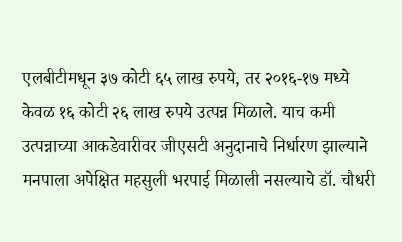एलबीटीमधून ३७ कोटी ६५ लाख रुपये, तर २०१६-१७ मध्ये केवळ १६ कोटी २६ लाख रुपये उत्पन्न मिळाले. याच कमी उत्पन्नाच्या आकडेवारीवर जीएसटी अनुदानाचे निर्धारण झाल्याने मनपाला अपेक्षित महसुली भरपाई मिळाली नसल्याचे डॉ. चौधरी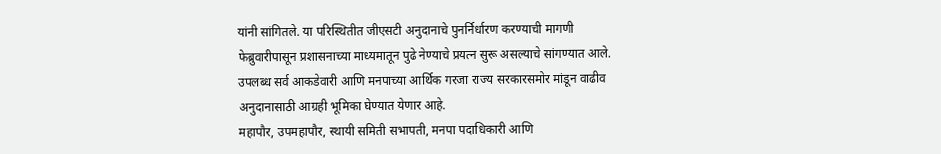यांनी सांगितले. या परिस्थितीत जीएसटी अनुदानाचे पुनर्निर्धारण करण्याची मागणी फेब्रुवारीपासून प्रशासनाच्या माध्यमातून पुढे नेण्याचे प्रयत्न सुरू असल्याचे सांगण्यात आले. उपलब्ध सर्व आकडेवारी आणि मनपाच्या आर्थिक गरजा राज्य सरकारसमोर मांडून वाढीव अनुदानासाठी आग्रही भूमिका घेण्यात येणार आहे.
महापौर, उपमहापौर, स्थायी समिती सभापती, मनपा पदाधिकारी आणि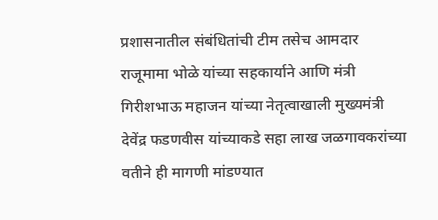प्रशासनातील संबंधितांची टीम तसेच आमदार राजूमामा भोळे यांच्या सहकार्याने आणि मंत्री गिरीशभाऊ महाजन यांच्या नेतृत्वाखाली मुख्यमंत्री देवेंद्र फडणवीस यांच्याकडे सहा लाख जळगावकरांच्या वतीने ही मागणी मांडण्यात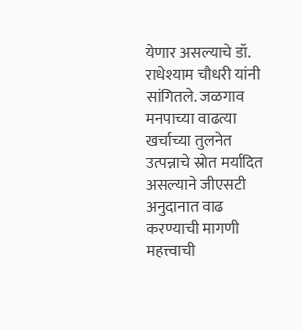येणार असल्याचे डॉ. राधेश्याम चौधरी यांनी सांगितले. जळगाव मनपाच्या वाढत्या खर्चाच्या तुलनेत उत्पन्नाचे स्रोत मर्यादित असल्याने जीएसटी अनुदानात वाढ करण्याची मागणी महत्त्वाची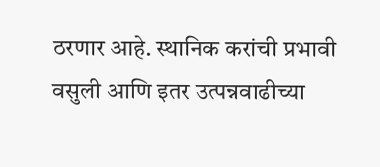ठरणार आहे. स्थानिक करांची प्रभावी वसुली आणि इतर उत्पन्नवाढीच्या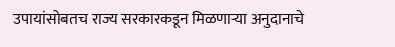उपायांसोबतच राज्य सरकारकडून मिळणाऱ्या अनुदानाचे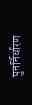पुनर्निर्धारण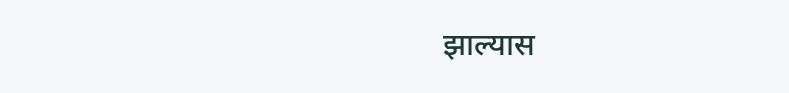झाल्यास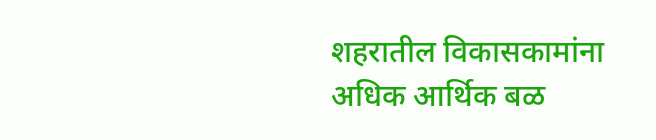शहरातील विकासकामांना अधिक आर्थिक बळ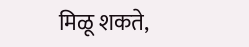मिळू शकते,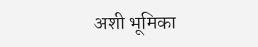अशी भूमिका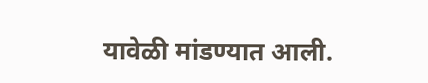यावेळी मांडण्यात आली.